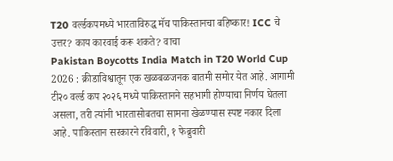T20 वर्ल्डकपमध्ये भारताविरुद्ध मॅच पाकिस्तानचा बहिष्कार! ICC चे उत्तर? काय कारवाई करू शकते? वाचा
Pakistan Boycotts India Match in T20 World Cup 2026 : क्रीडाविश्वातून एक खळबळजनक बातमी समोर येत आहे. आगामी टी२० वर्ल्ड कप २०२६ मध्ये पाकिस्तानने सहभागी होण्याचा निर्णय घेतला असला, तरी त्यांनी भारतासोबतचा सामना खेळण्यास स्पष्ट नकार दिला आहे. पाकिस्तान सरकारने रविवारी, १ फेब्रुवारी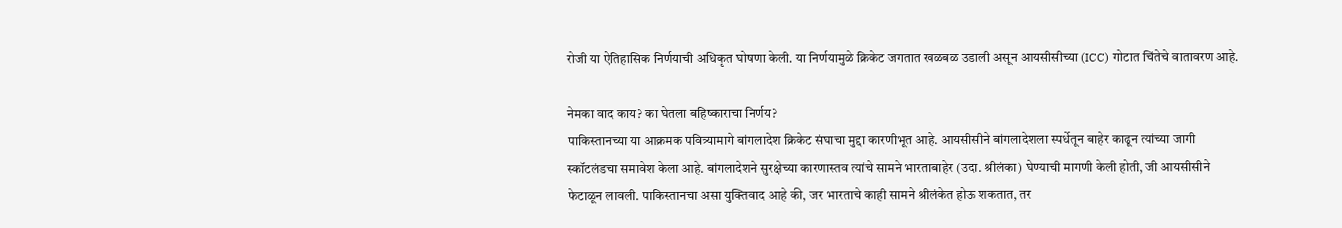रोजी या ऐतिहासिक निर्णयाची अधिकृत घोषणा केली. या निर्णयामुळे क्रिकेट जगतात खळबळ उडाली असून आयसीसीच्या (ICC) गोटात चिंतेचे वातावरण आहे.

नेमका वाद काय? का घेतला बहिष्काराचा निर्णय?
पाकिस्तानच्या या आक्रमक पवित्र्यामागे बांगलादेश क्रिकेट संघाचा मुद्दा कारणीभूत आहे. आयसीसीने बांगलादेशला स्पर्धेतून बाहेर काढून त्यांच्या जागी स्कॉटलंडचा समावेश केला आहे. बांगलादेशने सुरक्षेच्या कारणास्तव त्यांचे सामने भारताबाहेर (उदा. श्रीलंका) घेण्याची मागणी केली होती, जी आयसीसीने फेटाळून लावली. पाकिस्तानचा असा युक्तिवाद आहे की, जर भारताचे काही सामने श्रीलंकेत होऊ शकतात, तर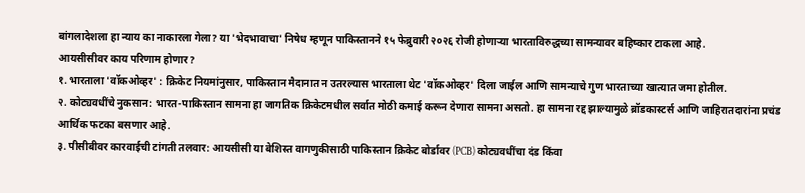बांगलादेशला हा न्याय का नाकारला गेला? या 'भेदभावाचा' निषेध म्हणून पाकिस्तानने १५ फेब्रुवारी २०२६ रोजी होणाऱ्या भारताविरुद्धच्या सामन्यावर बहिष्कार टाकला आहे.
आयसीसीवर काय परिणाम होणार?
१. भारताला 'वॉकओव्हर' : क्रिकेट नियमांनुसार, पाकिस्तान मैदानात न उतरल्यास भारताला थेट 'वॉकओव्हर' दिला जाईल आणि सामन्याचे गुण भारताच्या खात्यात जमा होतील.
२. कोट्यवधींचे नुकसान: भारत-पाकिस्तान सामना हा जागतिक क्रिकेटमधील सर्वात मोठी कमाई करून देणारा सामना असतो. हा सामना रद्द झाल्यामुळे ब्रॉडकास्टर्स आणि जाहिरातदारांना प्रचंड आर्थिक फटका बसणार आहे.
३. पीसीबीवर कारवाईची टांगती तलवार: आयसीसी या बेशिस्त वागणुकीसाठी पाकिस्तान क्रिकेट बोर्डावर (PCB) कोट्यवधींचा दंड किंवा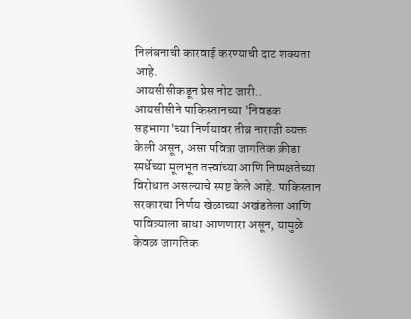निलंबनाची कारवाई करण्याची दाट शक्यता आहे.
आयसीसीकडून प्रेस नोट जारी..
आयसीसीने पाकिस्तानच्या 'निवडक सहभागा'च्या निर्णयावर तीव्र नाराजी व्यक्त केली असून, असा पवित्रा जागतिक क्रीडा स्पर्धेच्या मूलभूत तत्त्वांच्या आणि निष्पक्षतेच्या विरोधात असल्याचे स्पष्ट केले आहे. पाकिस्तान सरकारचा निर्णय खेळाच्या अखंडतेला आणि पावित्र्याला बाधा आणणारा असून, यामुळे केवळ जागतिक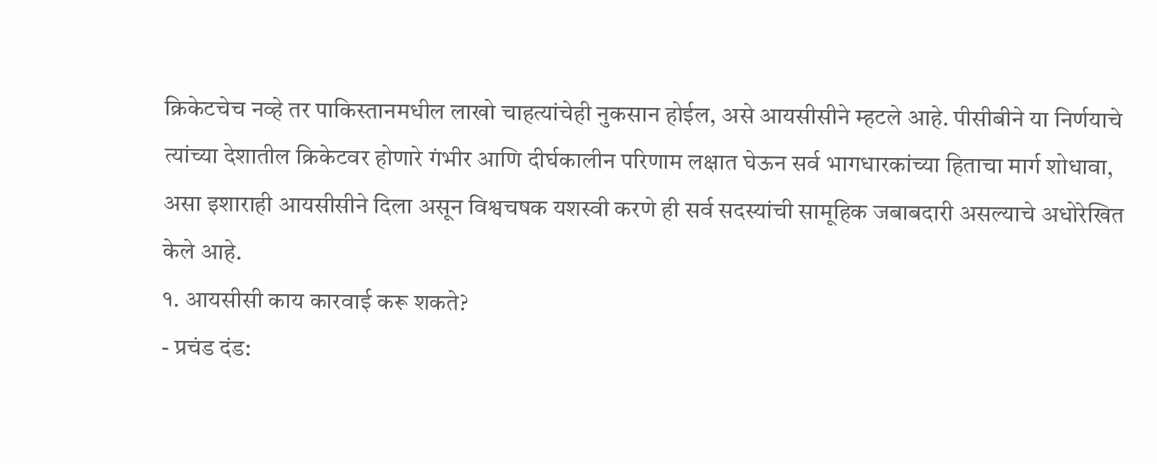क्रिकेटचेच नव्हे तर पाकिस्तानमधील लाखो चाहत्यांचेही नुकसान होईल, असे आयसीसीने म्हटले आहे. पीसीबीने या निर्णयाचे त्यांच्या देशातील क्रिकेटवर होणारे गंभीर आणि दीर्घकालीन परिणाम लक्षात घेऊन सर्व भागधारकांच्या हिताचा मार्ग शोधावा, असा इशाराही आयसीसीने दिला असून विश्वचषक यशस्वी करणे ही सर्व सदस्यांची सामूहिक जबाबदारी असल्याचे अधोरेखित केले आहे.
१. आयसीसी काय कारवाई करू शकते?
- प्रचंड दंड: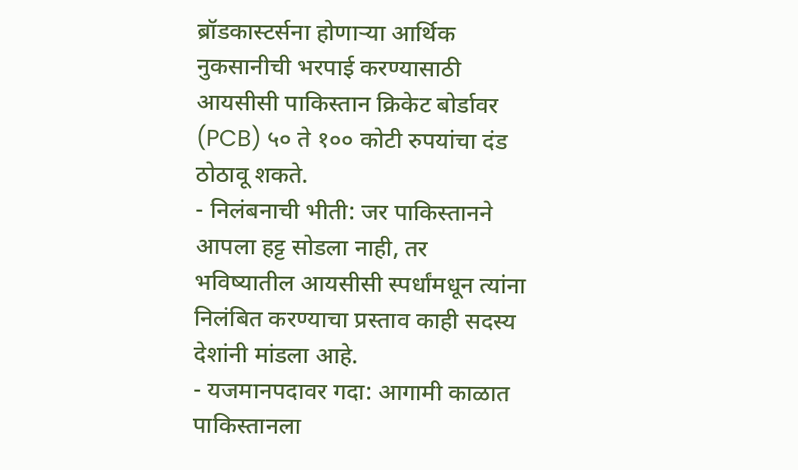ब्रॉडकास्टर्सना होणाऱ्या आर्थिक नुकसानीची भरपाई करण्यासाठी आयसीसी पाकिस्तान क्रिकेट बोर्डावर (PCB) ५० ते १०० कोटी रुपयांचा दंड ठोठावू शकते.
- निलंबनाची भीती: जर पाकिस्तानने आपला हट्ट सोडला नाही, तर भविष्यातील आयसीसी स्पर्धांमधून त्यांना निलंबित करण्याचा प्रस्ताव काही सदस्य देशांनी मांडला आहे.
- यजमानपदावर गदा: आगामी काळात पाकिस्तानला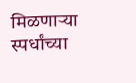मिळणाऱ्या स्पर्धांच्या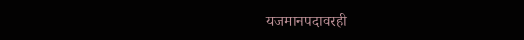यजमानपदावरही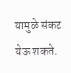यामुळे संकट येऊ शकते.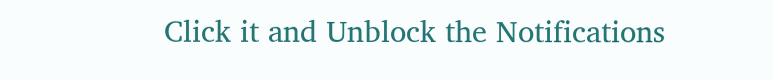Click it and Unblock the Notifications